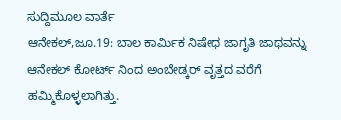ಸುದ್ದಿಮೂಲ ವಾರ್ತೆ
ಆನೇಕಲ್,ಜೂ.19: ಬಾಲ ಕಾರ್ಮಿಕ ನಿಷೇಧ ಜಾಗೃತಿ ಜಾಥವನ್ನು ಆನೇಕಲ್ ಕೋರ್ಟ್ ನಿಂದ ಅಂಬೇಡ್ಕರ್ ವೃತ್ತದ ವರೆಗೆ ಹಮ್ಮಿಕೊಳ್ಳಲಾಗಿತ್ತು.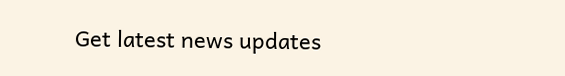Get latest news updates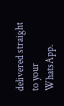delivered straight to your WhatsApp.